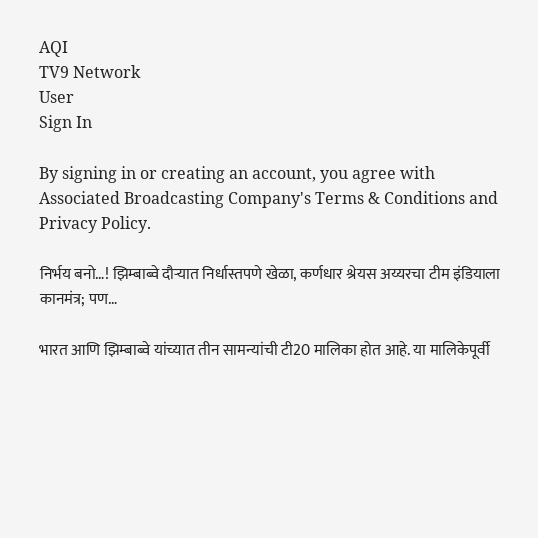AQI
TV9 Network
User
Sign In

By signing in or creating an account, you agree with Associated Broadcasting Company's Terms & Conditions and Privacy Policy.

निर्भय बनो…! झिम्बाब्वे दौऱ्यात निर्धास्तपणे खेळा, कर्णधार श्रेयस अय्यरचा टीम इंडियाला कानमंत्र; पण…

भारत आणि झिम्बाब्वे यांच्यात तीन सामन्यांची टी20 मालिका होत आहे. या मालिकेपूर्वी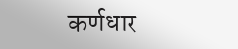कर्णधार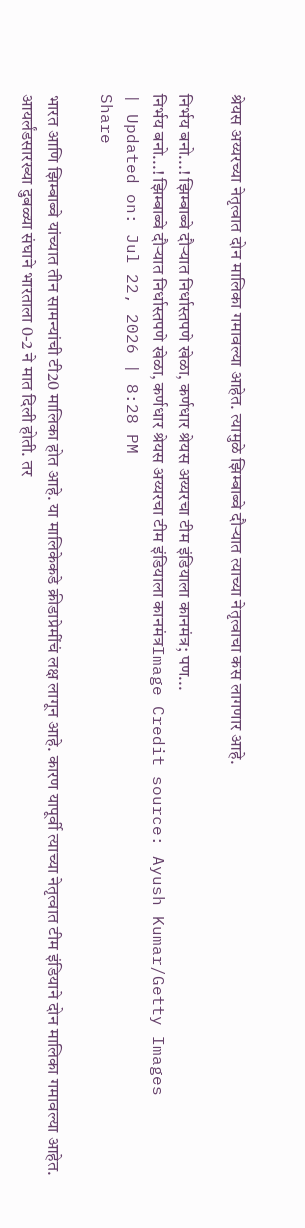श्रेयस अय्यरच्या नेतृत्वात दोन मालिका गमावल्या आहेत. त्यामुळे झिम्बाब्वे दौऱ्यात त्याच्या नेतृत्वाचा कस लागणार आहे.

निर्भय बनो...! झिम्बाब्वे दौऱ्यात निर्धास्तपणे खेळा, कर्णधार श्रेयस अय्यरचा टीम इंडियाला कानमंत्र; पण...
निर्भय बनो...! झिम्बाब्वे दौऱ्यात निर्धास्तपणे खेळा, कर्णधार श्रेयस अय्यरचा टीम इंडियाला कानमंत्रImage Credit source: Ayush Kumar/Getty Images
| Updated on: Jul 22, 2026 | 8:28 PM
Share

भारत आणि झिम्बाब्वे यांच्यात तीन सामन्यांची टी20 मालिका होत आहे. या मालिकेकडे क्रीडाप्रेमींचं लक्ष लागून आहे. कारण यापूर्वी त्याच्या नेतृत्वात टीम इंडियाने दोन मालिका गमावल्या आहेत. आयर्लंडसारख्या दुबळ्या संघाने भारताला 0-2 ने मात दिली होती. तर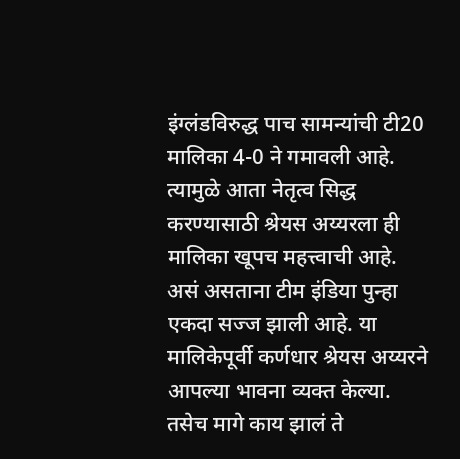इंग्लंडविरुद्ध पाच सामन्यांची टी20 मालिका 4-0 ने गमावली आहे. त्यामुळे आता नेतृत्व सिद्ध करण्यासाठी श्रेयस अय्यरला ही मालिका खूपच महत्त्वाची आहे. असं असताना टीम इंडिया पुन्हा एकदा सज्ज झाली आहे. या मालिकेपूर्वी कर्णधार श्रेयस अय्यरने आपल्या भावना व्यक्त केल्या. तसेच मागे काय झालं ते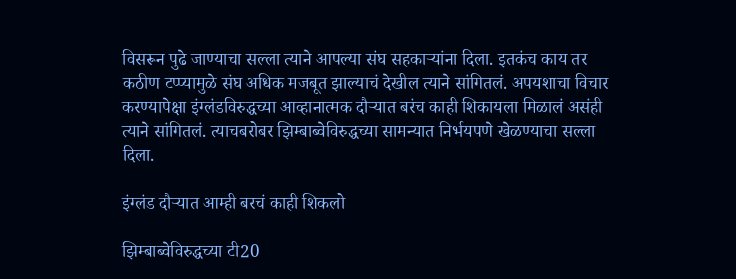विसरून पुढे जाण्याचा सल्ला त्याने आपल्या संघ सहकाऱ्यांना दिला. इतकंच काय तर कठीण टप्प्यामुळे संघ अधिक मजबूत झाल्याचं देखील त्याने सांगितलं. अपयशाचा विचार करण्यापेक्षा इंग्लंडविरुद्धच्या आव्हानात्मक दौऱ्यात बरंच काही शिकायला मिळालं असंही त्याने सांगितलं. त्याचबरोबर झिम्बाब्वेविरुद्धच्या सामन्यात निर्भयपणे खेळण्याचा सल्ला दिला.

इंग्लंड दौऱ्यात आम्ही बरचं काही शिकलो

झिम्बाब्वेविरुद्धच्या टी20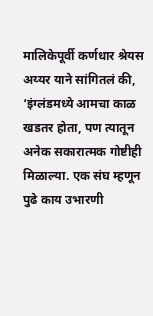मालिकेपूर्वी कर्णधार श्रेयस अय्यर याने सांगितलं की, ‘इंग्लंडमध्ये आमचा काळ खडतर होता, पण त्यातून अनेक सकारात्मक गोष्टीही मिळाल्या. एक संघ म्हणून पुढे काय उभारणी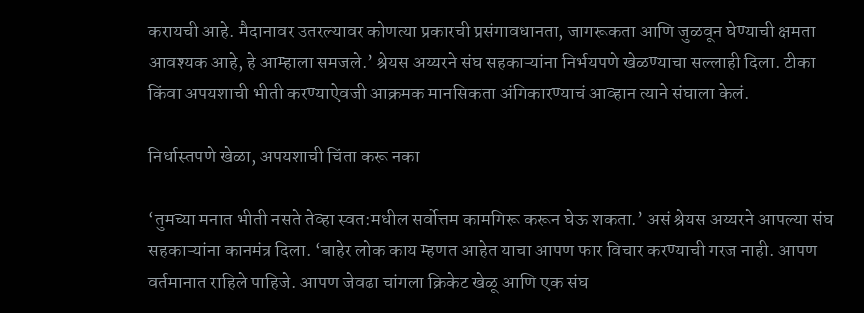करायची आहे. मैदानावर उतरल्यावर कोणत्या प्रकारची प्रसंगावधानता, जागरूकता आणि जुळवून घेण्याची क्षमता आवश्यक आहे, हे आम्हाला समजले.’ श्रेयस अय्यरने संघ सहकाऱ्यांना निर्भयपणे खेळण्याचा सल्लाही दिला. टीका किंवा अपयशाची भीती करण्याऐवजी आक्रमक मानसिकता अंगिकारण्याचं आव्हान त्याने संघाला केलं.

निर्धास्तपणे खेळा, अपयशाची चिंता करू नका

‘तुमच्या मनात भीती नसते तेव्हा स्वत:मधील सर्वोत्तम कामगिरू करून घेऊ शकता.’ असं श्रेयस अय्यरने आपल्या संघ सहकाऱ्यांना कानमंत्र दिला. ‘बाहेर लोक काय म्हणत आहेत याचा आपण फार विचार करण्याची गरज नाही. आपण वर्तमानात राहिले पाहिजे. आपण जेवढा चांगला क्रिकेट खेळू आणि एक संघ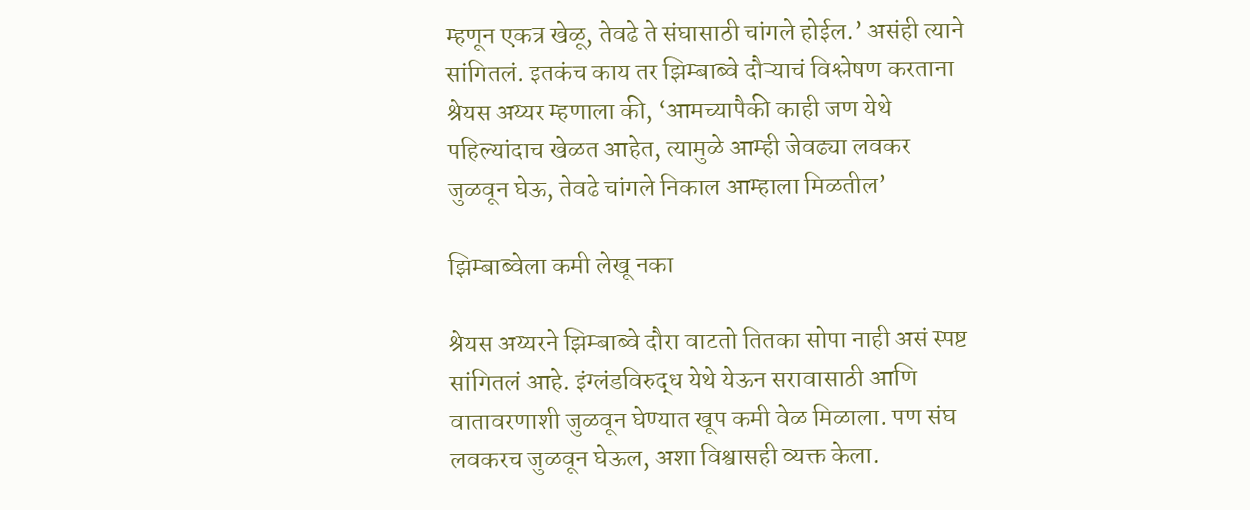म्हणून एकत्र खेळू, तेवढे ते संघासाठी चांगले होईल.’ असंही त्याने सांगितलं. इतकंच काय तर झिम्बाब्वे दौऱ्याचं विश्लेषण करताना श्रेयस अय्यर म्हणाला की, ‘आमच्यापैकी काही जण येथे पहिल्यांदाच खेळत आहेत, त्यामुळे आम्ही जेवढ्या लवकर जुळवून घेऊ, तेवढे चांगले निकाल आम्हाला मिळतील’

झिम्बाब्वेला कमी लेखू नका

श्रेयस अय्यरने झिम्बाब्वे दौरा वाटतो तितका सोपा नाही असं स्पष्ट सांगितलं आहे. इंग्लंडविरुद्ध येथे येऊन सरावासाठी आणि वातावरणाशी जुळवून घेण्यात खूप कमी वेळ मिळाला. पण संघ लवकरच जुळवून घेऊल, अशा विश्वासही व्यक्त केला.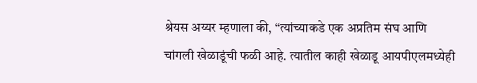श्रेयस अय्यर म्हणाला की, “त्यांच्याकडे एक अप्रतिम संघ आणि चांगली खेळाडूंची फळी आहे. त्यातील काही खेळाडू आयपीएलमध्येही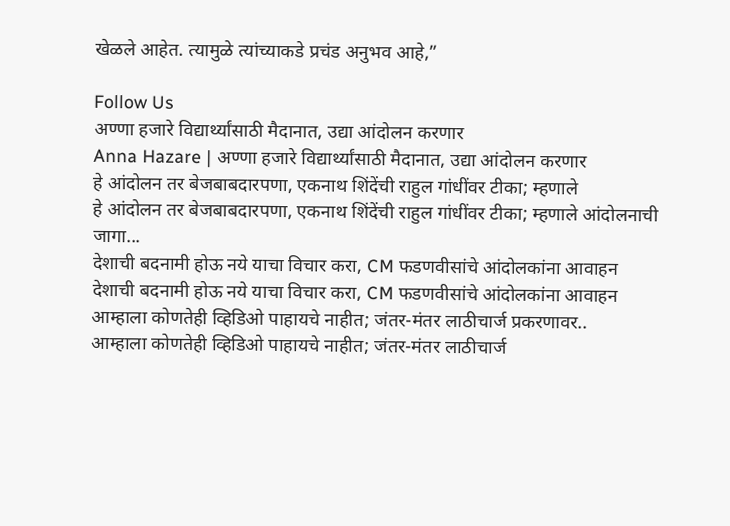खेळले आहेत. त्यामुळे त्यांच्याकडे प्रचंड अनुभव आहे,”

Follow Us
अण्णा हजारे विद्यार्थ्यांसाठी मैदानात, उद्या आंदोलन करणार
Anna Hazare | अण्णा हजारे विद्यार्थ्यांसाठी मैदानात, उद्या आंदोलन करणार
हे आंदोलन तर बेजबाबदारपणा, एकनाथ शिंदेंची राहुल गांधींवर टीका; म्हणाले
हे आंदोलन तर बेजबाबदारपणा, एकनाथ शिंदेंची राहुल गांधींवर टीका; म्हणाले आंदोलनाची जागा...
देशाची बदनामी होऊ नये याचा विचार करा, CM फडणवीसांचे आंदोलकांना आवाहन
देशाची बदनामी होऊ नये याचा विचार करा, CM फडणवीसांचे आंदोलकांना आवाहन
आम्हाला कोणतेही व्हिडिओ पाहायचे नाहीत; जंतर-मंतर लाठीचार्ज प्रकरणावर..
आम्हाला कोणतेही व्हिडिओ पाहायचे नाहीत; जंतर-मंतर लाठीचार्ज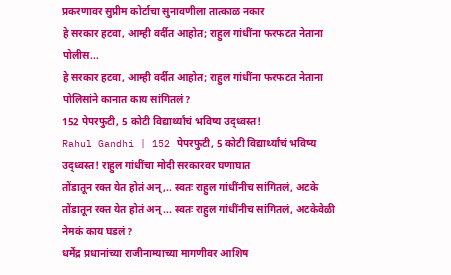प्रकरणावर सुप्रीम कोर्टाचा सुनावणीला तात्काळ नकार
हे सरकार हटवा, आम्ही वर्दीत आहोत; राहुल गांधींना फरफटत नेताना पोलीस...
हे सरकार हटवा, आम्ही वर्दीत आहोत; राहुल गांधींना फरफटत नेताना पोलिसांने कानात काय सांगितलं?
152 पेपरफुटी, 5 कोटी विद्यार्थ्यांचं भविष्य उद्ध्वस्त!
Rahul Gandhi | 152 पेपरफुटी, 5 कोटी विद्यार्थ्यांचं भविष्य उद्ध्वस्त! राहुल गांधींचा मोदी सरकारवर घणाघात
तोंडातून रक्त येत होतं अन्,.. स्वतः राहुल गांधींनीच सांगितलं, अटके
तोंडातून रक्त येत होतं अन्... स्वतः राहुल गांधींनीच सांगितलं, अटकेवेळी नेमकं काय घडलं?
धर्मेंद्र प्रधानांच्या राजीनाम्याच्या मागणीवर आशिष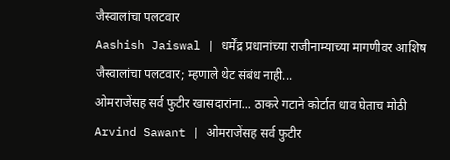जैस्वालांचा पलटवार
Aashish Jaiswal | धर्मेंद्र प्रधानांच्या राजीनाम्याच्या मागणीवर आशिष जैस्वालांचा पलटवार; म्हणाले थेट संबंध नाही...
ओमराजेंसह सर्व फुटीर खासदारांना... ठाकरे गटाने कोर्टात धाव घेताच मोठी
Arvind Sawant | ओमराजेंसह सर्व फुटीर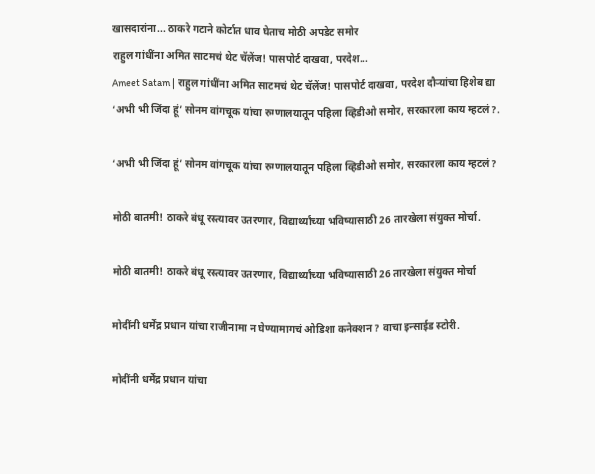खासदारांना... ठाकरे गटाने कोर्टात धाव घेताच मोठी अपडेट समोर
राहुल गांधींना अमित साटमचं थेट चॅलेंज! पासपोर्ट दाखवा, परदेश...
Ameet Satam | राहुल गांधींना अमित साटमचं थेट चॅलेंज! पासपोर्ट दाखवा, परदेश दौऱ्यांचा हिशेब द्या
‘अभी भी जिंदा हूं’ सोनम वांगचूक यांचा रुग्णालयातून पहिला व्हिडीओ समोर, सरकारला काय म्हटलं?.

‘अभी भी जिंदा हूं’ सोनम वांगचूक यांचा रुग्णालयातून पहिला व्हिडीओ समोर, सरकारला काय म्हटलं?

मोठी बातमी! ठाकरे बंधू रस्त्यावर उतरणार, विद्यार्थ्यांच्या भविष्यासाठी 26 तारखेला संयुक्त मोर्चा.

मोठी बातमी! ठाकरे बंधू रस्त्यावर उतरणार, विद्यार्थ्यांच्या भविष्यासाठी 26 तारखेला संयुक्त मोर्चा

मोदींनी धर्मेंद्र प्रधान यांचा राजीनामा न घेण्यामागचं ओडिशा कनेक्शन? वाचा इन्साईड स्टोरी.

मोदींनी धर्मेंद्र प्रधान यांचा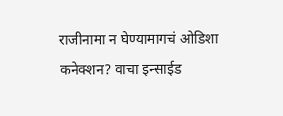राजीनामा न घेण्यामागचं ओडिशा कनेक्शन? वाचा इन्साईड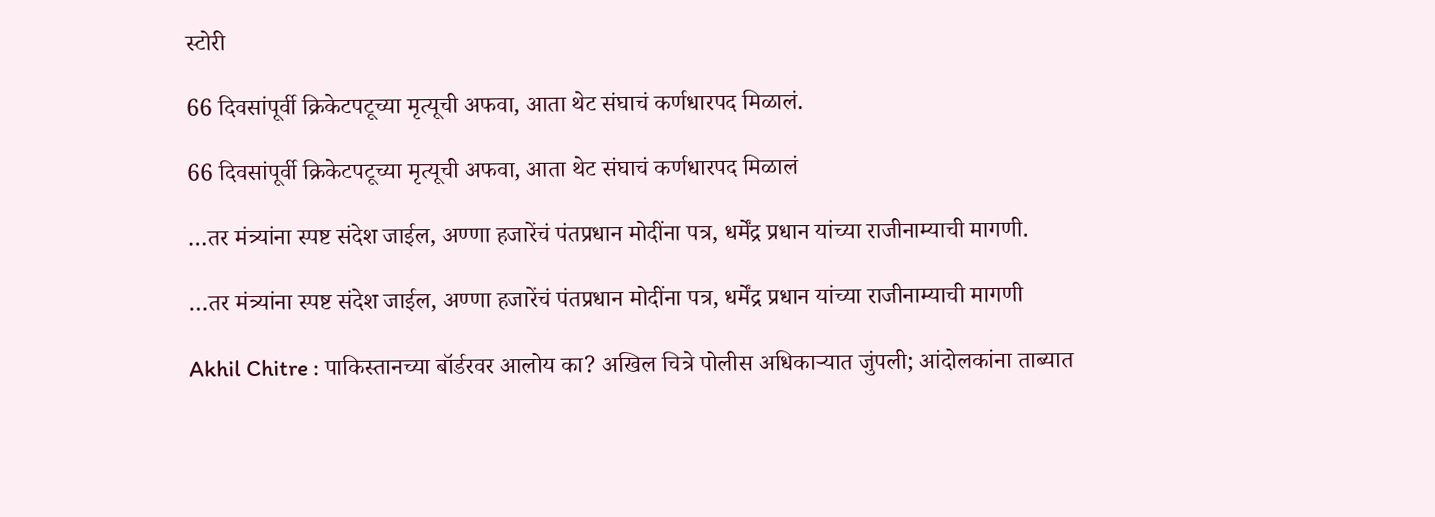स्टोरी

66 दिवसांपूर्वी क्रिकेटपटूच्या मृत्यूची अफवा, आता थेट संघाचं कर्णधारपद मिळालं.

66 दिवसांपूर्वी क्रिकेटपटूच्या मृत्यूची अफवा, आता थेट संघाचं कर्णधारपद मिळालं

…तर मंत्र्यांना स्पष्ट संदेश जाईल, अण्णा हजारेंचं पंतप्रधान मोदींना पत्र, धर्मेंद्र प्रधान यांच्या राजीनाम्याची मागणी.

…तर मंत्र्यांना स्पष्ट संदेश जाईल, अण्णा हजारेंचं पंतप्रधान मोदींना पत्र, धर्मेंद्र प्रधान यांच्या राजीनाम्याची मागणी

Akhil Chitre : पाकिस्तानच्या बॉर्डरवर आलोय का? अखिल चित्रे पोलीस अधिकाऱ्यात जुंपली; आंदोलकांना ताब्यात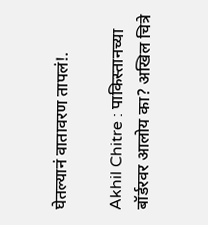घेतल्यानं वातावरण तापलं!.

Akhil Chitre : पाकिस्तानच्या बॉर्डरवर आलोय का? अखिल चित्रे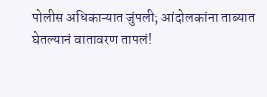पोलीस अधिकाऱ्यात जुंपली; आंदोलकांना ताब्यात घेतल्यानं वातावरण तापलं!